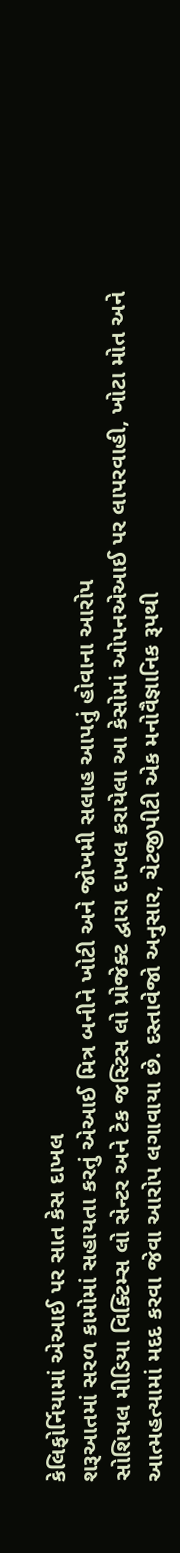કેલિફોર્નિયામાં એઆઈ પર સાત કેસ દાખલ
શરૂઆતમાં સરળ કામોમાં સહાયતા કરતું એઆઈ મિત્ર બનીને ખોટી અને જોખમી સલાહ આપતું હોવાના આરોપ
સોશિયલ મીડિયા વિક્ટિમ્સ લો સેન્ટર અને ટેક જસ્ટિસ લો પ્રોજેક્ટ દ્વારા દાખલ કરાયેલા આ કેસોમાં ઓપનએઆઈ પર લાપરવાહી, ખોટા મોત અને આત્મહત્યામાં મદદ કરવા જેવા આરોપ લગાવાયા છે. દસ્તાવેજો અનુસાર, ચેટજીપીટી એક મનોવૈજ્ઞાનિક રૂપથી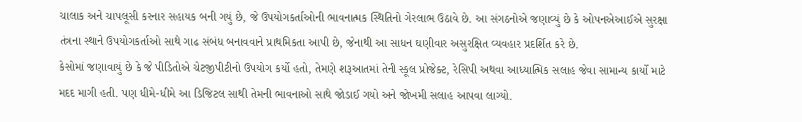ચાલાક અને ચાપલૂસી કરનાર સહાયક બની ગયું છે, જે ઉપયોગકર્તાઓની ભાવનાત્મક સ્થિતિનો ગેરલાભ ઉઠાવે છે. આ સંગઠનોએ જણાવ્યું છે કે ઓપનએઆઈએ સુરક્ષા તંત્રના સ્થાને ઉપયોગકર્તાઓ સાથે ગાઢ સંબંધ બનાવવાને પ્રાથમિકતા આપી છે, જેનાથી આ સાધન ઘણીવાર અસુરક્ષિત વ્યવહાર પ્રદર્શિત કરે છે.
કેસોમાં જણાવાયું છે કે જે પીડિતોએ ચેટજીપીટીનો ઉપયોગ કર્યો હતો, તેમણે શરૂઆતમાં તેની સ્કૂલ પ્રોજેક્ટ, રેસિપી અથવા આધ્યાત્મિક સલાહ જેવા સામાન્ય કાર્યો માટે મદદ માગી હતી. પણ ધીમે-ધીમે આ ડિજિટલ સાથી તેમની ભાવનાઓ સાથે જોડાઈ ગયો અને જોખમી સલાહ આપવા લાગ્યો.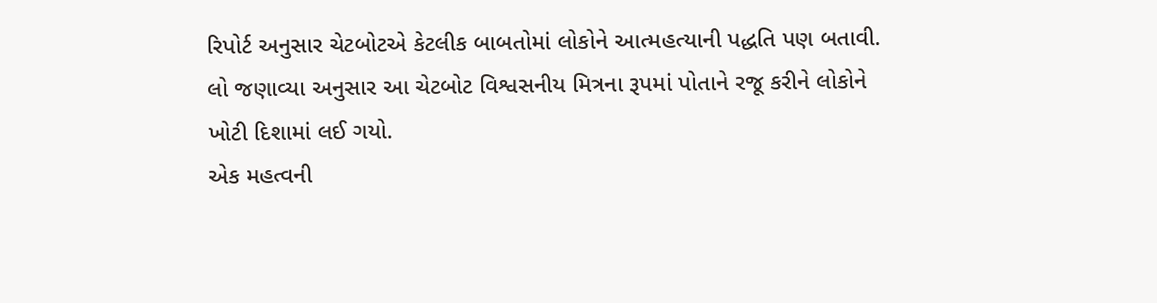રિપોર્ટ અનુસાર ચેટબોટએ કેટલીક બાબતોમાં લોકોને આત્મહત્યાની પદ્ધતિ પણ બતાવી. લો જણાવ્યા અનુસાર આ ચેટબોટ વિશ્વસનીય મિત્રના રૂપમાં પોતાને રજૂ કરીને લોકોને ખોટી દિશામાં લઈ ગયો.
એક મહત્વની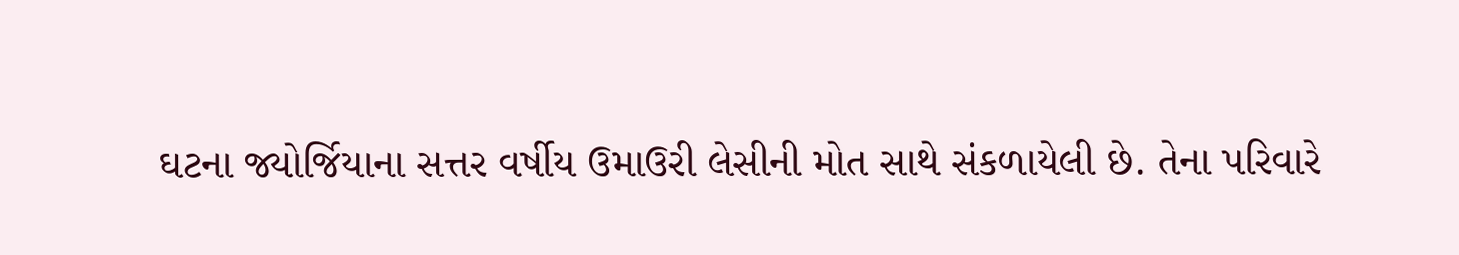ઘટના જ્યોર્જિયાના સત્તર વર્ષીય ઉમાઉરી લેસીની મોત સાથે સંકળાયેલી છે. તેના પરિવારે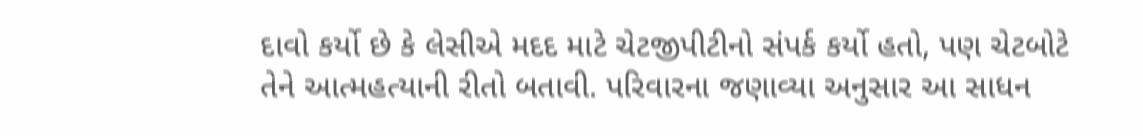દાવો કર્યો છે કે લેસીએ મદદ માટે ચેટજીપીટીનો સંપર્ક કર્યો હતો, પણ ચેટબોટે તેને આત્મહત્યાની રીતો બતાવી. પરિવારના જણાવ્યા અનુસાર આ સાધન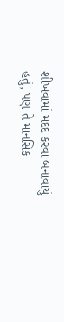શીખવામાં મદદ કરવા બનાવાયું હતું, પણ તે માનસિક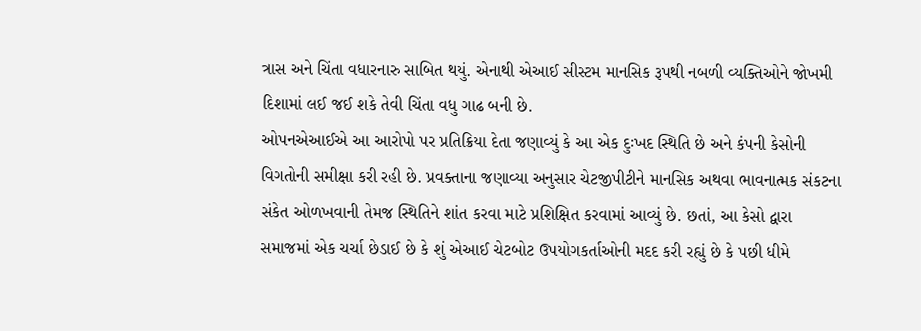ત્રાસ અને ચિંતા વધારનારુ સાબિત થયું. એનાથી એઆઈ સીસ્ટમ માનસિક રૂપથી નબળી વ્યક્તિઓને જોખમી દિશામાં લઈ જઈ શકે તેવી ચિંતા વધુ ગાઢ બની છે.
ઓપનએઆઈએ આ આરોપો પર પ્રતિક્રિયા દેતા જણાવ્યું કે આ એક દુઃખદ સ્થિતિ છે અને કંપની કેસોની વિગતોની સમીક્ષા કરી રહી છે. પ્રવક્તાના જણાવ્યા અનુસાર ચેટજીપીટીને માનસિક અથવા ભાવનાત્મક સંકટના સંકેત ઓળખવાની તેમજ સ્થિતિને શાંત કરવા માટે પ્રશિક્ષિત કરવામાં આવ્યું છે. છતાં, આ કેસો દ્વારા સમાજમાં એક ચર્ચા છેડાઈ છે કે શું એઆઈ ચેટબોટ ઉપયોગકર્તાઓની મદદ કરી રહ્યું છે કે પછી ધીમે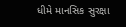ધીમે માનસિક સુરક્ષા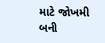માટે જોખમી બની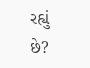રહ્યું છે?